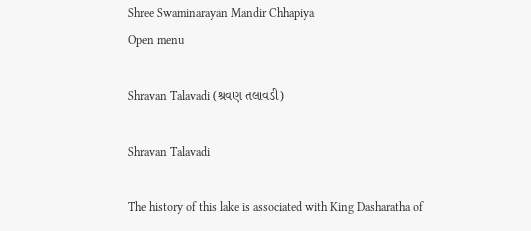Shree Swaminarayan Mandir Chhapiya
Open menu

Shravan Talavadi (શ્રવણ તલાવડી)

Shravan Talavadi

The history of this lake is associated with King Dasharatha of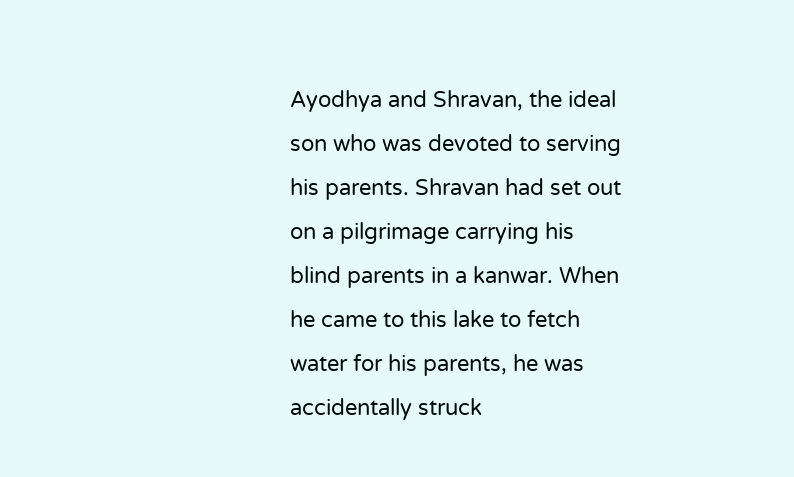Ayodhya and Shravan, the ideal son who was devoted to serving his parents. Shravan had set out on a pilgrimage carrying his blind parents in a kanwar. When he came to this lake to fetch water for his parents, he was accidentally struck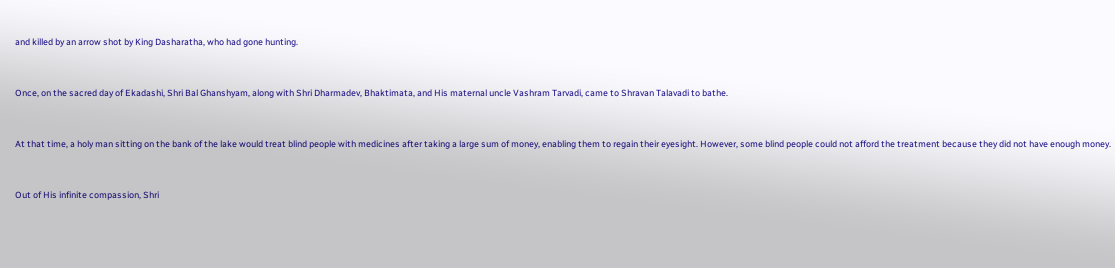and killed by an arrow shot by King Dasharatha, who had gone hunting.



Once, on the sacred day of Ekadashi, Shri Bal Ghanshyam, along with Shri Dharmadev, Bhaktimata, and His maternal uncle Vashram Tarvadi, came to Shravan Talavadi to bathe.



At that time, a holy man sitting on the bank of the lake would treat blind people with medicines after taking a large sum of money, enabling them to regain their eyesight. However, some blind people could not afford the treatment because they did not have enough money.



Out of His infinite compassion, Shri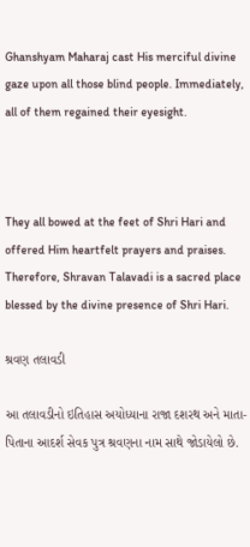Ghanshyam Maharaj cast His merciful divine gaze upon all those blind people. Immediately, all of them regained their eyesight.



They all bowed at the feet of Shri Hari and offered Him heartfelt prayers and praises. Therefore, Shravan Talavadi is a sacred place blessed by the divine presence of Shri Hari.

શ્રવણ તલાવડી

આ તલાવડીનો ઇતિહાસ અયોધ્યાના રાજા દશરથ અને માતા-પિતાના આદર્શ સેવક પુત્ર શ્રવણના નામ સાથે જોડાયેલો છે.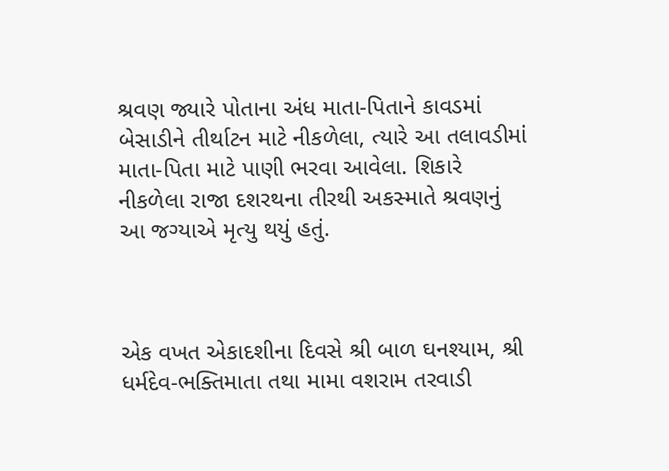શ્રવણ જ્યારે પોતાના અંધ માતા-પિતાને કાવડમાં બેસાડીને તીર્થાટન માટે નીકળેલા, ત્યારે આ તલાવડીમાં માતા-પિતા માટે પાણી ભરવા આવેલા. શિકારે નીકળેલા રાજા દશરથના તીરથી અકસ્માતે શ્રવણનું આ જગ્યાએ મૃત્યુ થયું હતું.



એક વખત એકાદશીના દિવસે શ્રી બાળ ઘનશ્યામ, શ્રી ધર્મદેવ-ભક્તિમાતા તથા મામા વશરામ તરવાડી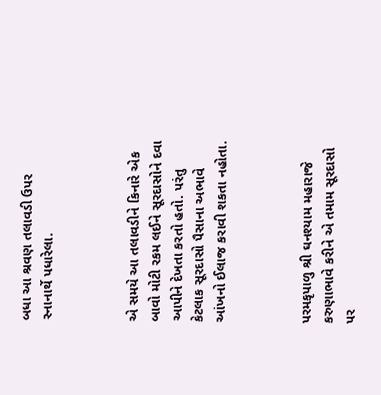બધા આ શ્રવણ તલાવડી ઉપર સ્નાનાર્થે પધારેલા.



એ સમયે આ તલાવડીને કિનારે એક બાવો મોટી રકમ લઈને સૂરદાસોને દવા આપીને દેખતા કરતો હતો. પરંતુ કેટલાક સૂરદાસો પૈસાના અભાવે આંખનો ઈલાજ કરાવી શકતા નહોતા.



પરમકૃપાળુ શ્રી ઘનશ્યામ મહારાજે કરુણાભાવે કરીને એ તમામ સૂરદાસો પર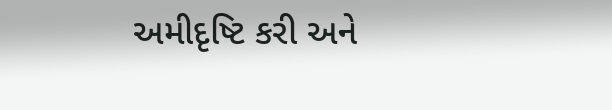અમીદૃષ્ટિ કરી અને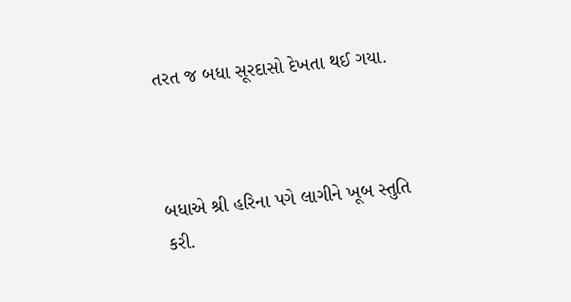તરત જ બધા સૂરદાસો દેખતા થઈ ગયા.



બધાએ શ્રી હરિના પગે લાગીને ખૂબ સ્તુતિ કરી.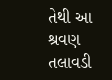તેથી આ શ્રવણ તલાવડી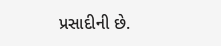પ્રસાદીની છે.